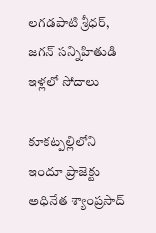లగడపాటి శ్రీధర్, జగన్ సన్నిహితుడి ఇళ్లలో సోదాలు

కూకట్పల్లిలోని ఇందూ ప్రాజెక్టు అధినేత శ్యాంప్రసాద్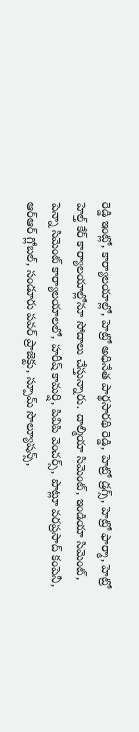రెడ్డి ఇంట్లో, కార్యాలయాల్లో, హెట్రో అధినేత పార్థసారథి రెడ్డి, హెట్రో డ్రగ్స్, హెట్రో ఫార్మా, హెట్రో హెల్త్ కేర్ కార్యాలయాల్లోనూ సోదాలు చేస్తున్నారు. దాల్మియా సిమెంట్, ఇండియా సిమెంట్, పెన్నా సిమెంట్ కార్యాలయాలలో, హరీష్ కామర్షి, పివిపి వెంచర్స్, పొట్లూ వరప్రసాద్ కంపెనీ, ఆర్ఆర్ గ్లోబల్, సండూరు పవర్ ప్రాజెక్టు, స్పూమ్ సొల్యూషన్స్,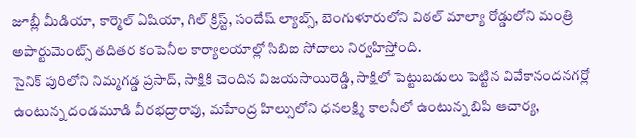జూబ్లీ మీడియా, కార్మెల్ ఏషియా, గిల్ క్రిస్ట్, సందేష్ ల్యాబ్స్, బెంగుళూరులోని విఠల్ మాల్యా రోడ్డులోని మంత్రి అపార్టుమెంట్స్ తదితర కంపెనీల కార్యాలయాల్లో సిబిఐ సోదాలు నిర్వహిస్తోంది.
సైనిక్ పురిలోని నిమ్మగడ్డ ప్రసాద్, సాక్షికి చెందిన విజయసాయిరెడ్డి, సాక్షిలో పెట్టుబడులు పెట్టిన వివేకానందనగర్లో ఉంటున్న దండమూడి వీరభద్రారావు, మహేంద్ర హిల్సులోని ధనలక్ష్మి కాలనీలో ఉంటున్న బిపి ఆచార్య,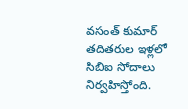వసంత్ కుమార్ తదితరుల ఇళ్లలో సిబిఐ సోదాలు నిర్వహిస్తోంది.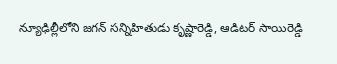న్యూఢిల్లీలోని జగన్ సన్నిహితుడు కృష్ణారెడ్డి, ఆడిటర్ సాయిరెడ్డి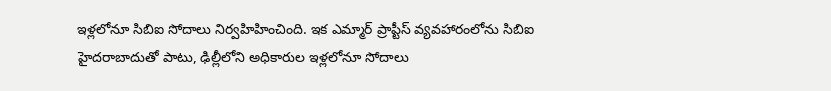ఇళ్లలోనూ సిబిఐ సోదాలు నిర్వహిహించింది. ఇక ఎమ్మార్ ప్రాప్టీస్ వ్యవహారంలోను సిబిఐ హైదరాబాదుతో పాటు, ఢిల్లీలోని అధికారుల ఇళ్లలోనూ సోదాలు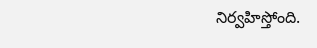నిర్వహిస్తోంది.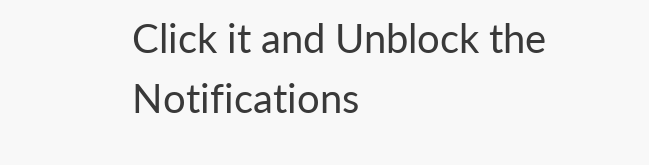Click it and Unblock the Notifications